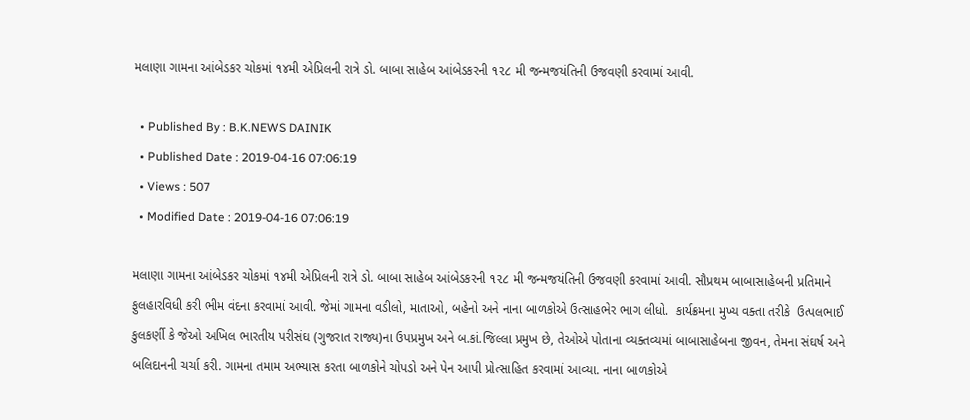મલાણા ગામના આંબેડકર ચોકમાં ૧૪મી એપ્રિલની રાત્રે ડો. બાબા સાહેબ આંબેડકરની ૧૨૮ મી જન્મજયંતિની ઉજવણી કરવામાં આવી.

  • Published By : B.K.NEWS DAINIK
  • Published Date : 2019-04-16 07:06:19
  • Views : 507
  • Modified Date : 2019-04-16 07:06:19

મલાણા ગામના આંબેડકર ચોકમાં ૧૪મી એપ્રિલની રાત્રે ડો. બાબા સાહેબ આંબેડકરની ૧૨૮ મી જન્મજયંતિની ઉજવણી કરવામાં આવી. સૌપ્રથમ બાબાસાહેબની પ્રતિમાને ફુલહારવિધી કરી ભીમ વંદના કરવામાં આવી. જેમાં ગામના વડીલો, માતાઓ, બહેનો અને નાના બાળકોએ ઉત્સાહભેર ભાગ લીધો.  કાર્યક્રમના મુખ્ય વક્તા તરીકે  ઉત્પલભાઈ કુલકર્ણી કે જેઓ અખિલ ભારતીય પરીસંઘ (ગુજરાત રાજ્ય)ના ઉપપ્રમુખ અને બ.કાં.જિલ્લા પ્રમુખ છે, તેઓએ પોતાના વ્યક્તવ્યમાં બાબાસાહેબના જીવન, તેમના સંઘર્ષ અને બલિદાનની ચર્ચા કરી. ગામના તમામ અભ્યાસ કરતા બાળકોને ચોપડો અને પેન આપી પ્રોત્સાહિત કરવામાં આવ્યા. નાના બાળકોએ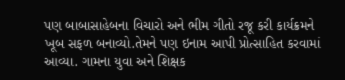પણ બાબાસાહેબના વિચારો અને ભીમ ગીતો રજૂ કરી કાર્યક્રમને ખૂબ સફળ બનાવ્યો.તેમને પણ ઇનામ આપી પ્રોત્સાહિત કરવામાં આવ્યા. ગામના યુવા અને શિક્ષક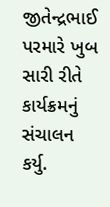જીતેન્દ્રભાઈ પરમારે ખુબ સારી રીતે કાર્યક્રમનું સંચાલન કર્યુ.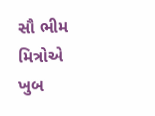સૌ ભીમ મિત્રોએ ખુબ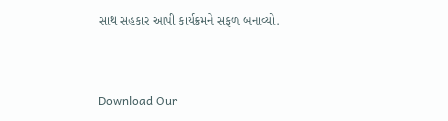સાથ સહકાર આપી કાર્યક્રમને સફળ બનાવ્યો.


Download Our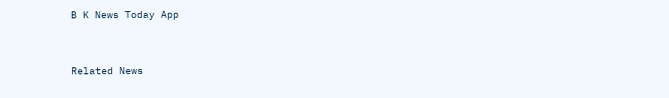B K News Today App



Related News